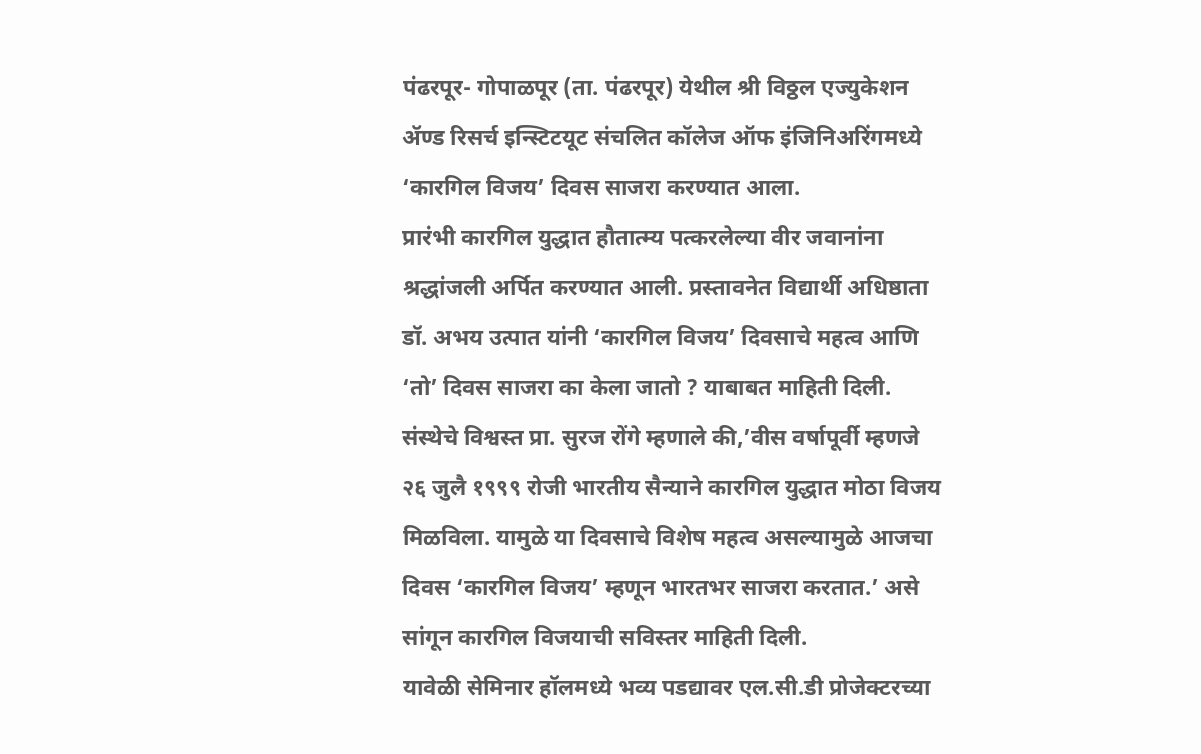पंढरपूर- गोपाळपूर (ता. पंढरपूर) येथील श्री विठ्ठल एज्युकेशन ॲण्ड रिसर्च इन्स्टिटयूट संचलित कॉलेज ऑफ इंजिनिअरिंगमध्ये ‘कारगिल विजय’ दिवस साजरा करण्यात आला.
प्रारंभी कारगिल युद्धात हौतात्म्य पत्करलेल्या वीर जवानांना श्रद्धांजली अर्पित करण्यात आली. प्रस्तावनेत विद्यार्थी अधिष्ठाता डॉ. अभय उत्पात यांनी ‘कारगिल विजय’ दिवसाचे महत्व आणि ‘तो’ दिवस साजरा का केला जातो ? याबाबत माहिती दिली. संस्थेचे विश्वस्त प्रा. सुरज रोंगे म्हणाले की,’वीस वर्षापूर्वी म्हणजे २६ जुलै १९९९ रोजी भारतीय सैन्याने कारगिल युद्धात मोठा विजय मिळविला. यामुळे या दिवसाचे विशेष महत्व असल्यामुळे आजचा दिवस ‘कारगिल विजय’ म्हणून भारतभर साजरा करतात.’ असे सांगून कारगिल विजयाची सविस्तर माहिती दिली.
यावेळी सेमिनार हॉलमध्ये भव्य पडद्यावर एल.सी.डी प्रोजेक्टरच्या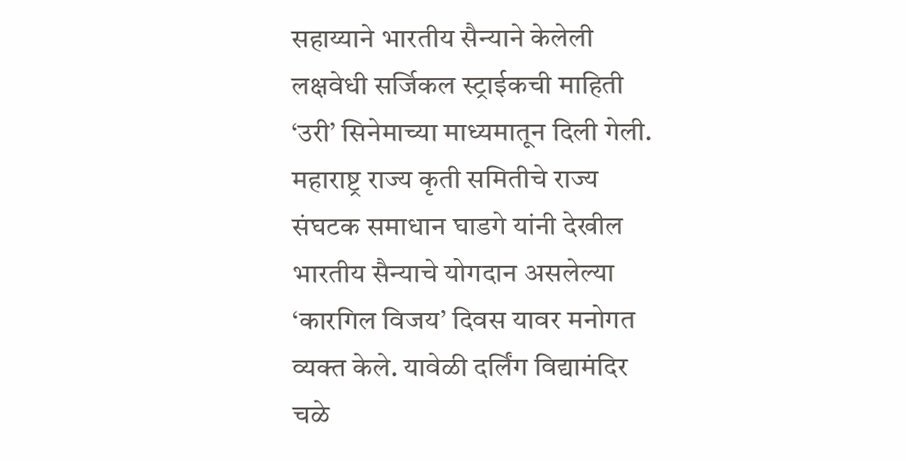सहाय्याने भारतीय सैन्याने केलेली लक्षवेधी सर्जिकल स्ट्राईकची माहिती ‘उरी’ सिनेमाच्या माध्यमातून दिली गेली. महाराष्ट्र राज्य कृती समितीचे राज्य संघटक समाधान घाडगे यांनी देखील भारतीय सैन्याचे योगदान असलेल्या ‘कारगिल विजय’ दिवस यावर मनोगत व्यक्त केले. यावेळी दर्लिंग विद्यामंदिर चळे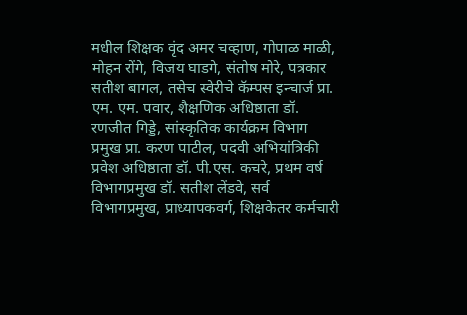मधील शिक्षक वृंद अमर चव्हाण, गोपाळ माळी, मोहन रोंगे, विजय घाडगे, संतोष मोरे, पत्रकार सतीश बागल, तसेच स्वेरीचे कॅम्पस इन्चार्ज प्रा. एम. एम. पवार, शैक्षणिक अधिष्ठाता डॉ. रणजीत गिड्डे, सांस्कृतिक कार्यक्रम विभाग प्रमुख प्रा. करण पाटील, पदवी अभियांत्रिकी प्रवेश अधिष्ठाता डॉ. पी.एस. कचरे, प्रथम वर्ष विभागप्रमुख डॉ. सतीश लेंडवे, सर्व विभागप्रमुख, प्राध्यापकवर्ग, शिक्षकेतर कर्मचारी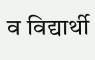व विद्यार्थी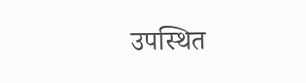उपस्थित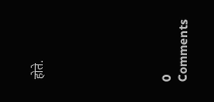होते.







0 Comments